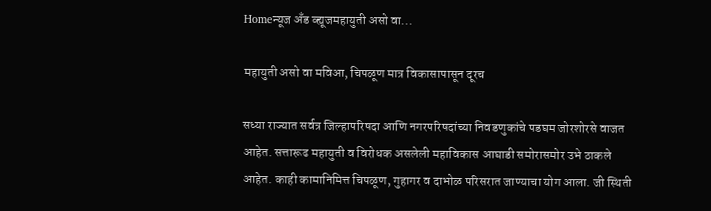Homeन्यूज अँड व्ह्यूजमहायुती असो वा...

महायुती असो वा मविआ, चिपळूण मात्र विकासापासून दूरच

सध्या राज्यात सर्वत्र जिल्हापरिषदा आणि नगरपरिषदांच्या निवडणुकांचे पडघम जोरशोरसे वाजत आहेत. सत्तारूढ महायुती व विरोधक असलेली महाविकास आघाडी समोरासमोर उभे ठाकले आहेत. काही कामानिमित्त चिपळूण, गुहागर व दाभोळ परिसरात जाण्याचा योग आला. जी स्थिती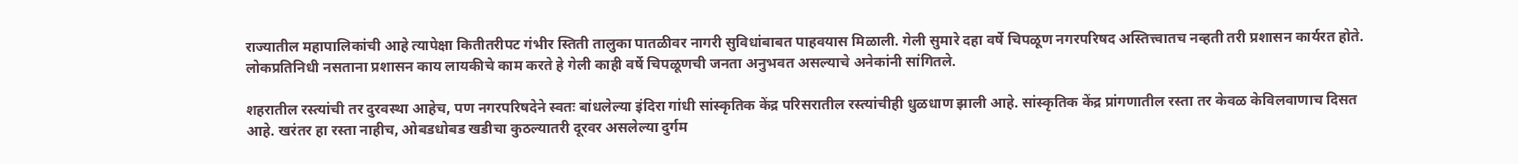राज्यातील महापालिकांची आहे त्यापेक्षा कितीतरीपट गंभीर स्तिती तालुका पातळीवर नागरी सुविधांबाबत पाहवयास मिळाली. गेली सुमारे दहा वर्षे चिपळूण नगरपरिषद अस्तित्त्वातच नव्हती तरी प्रशासन कार्यरत होते. लोकप्रतिनिधी नसताना प्रशासन काय लायकीचे काम करते हे गेली काही वर्षे चिपळूणची जनता अनुभवत असल्याचे अनेकांनी सांगितले.

शहरातील रस्त्यांची तर दुरवस्था आहेच, पण नगरपरिषदेने स्वतः बांधलेल्या इंदिरा गांधी सांस्कृतिक केंद्र परिसरातील रस्त्यांचीही धुळधाण झाली आहे. सांस्कृतिक केंद्र प्रांगणातील रस्ता तर केवळ केविलवाणाच दिसत आहे. खरंतर हा रस्ता नाहीच, ओबडधोबड खडीचा कुठल्यातरी दूरवर असलेल्या दुर्गम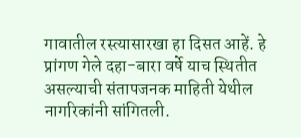गावातील रस्त्यासारखा हा दिसत आहें. हे प्रांगण गेले दहा-बारा वर्षे याच स्थितीत असल्याची संतापजनक माहिती येथील नागरिकांनी सांगितली.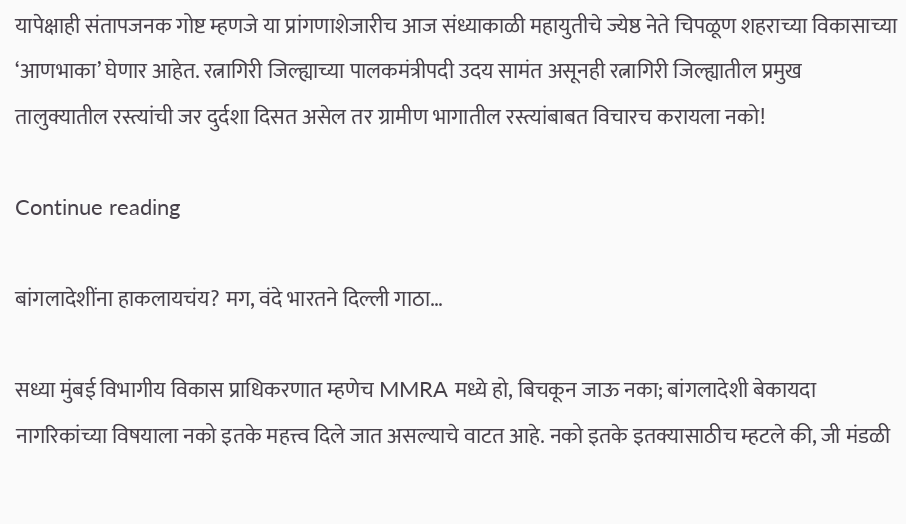यापेक्षाही संतापजनक गोष्ट म्हणजे या प्रांगणाशेजारीच आज संध्याकाळी महायुतीचे ज्येष्ठ नेते चिपळूण शहराच्या विकासाच्या ‘आणभाका’ घेणार आहेत. रत्नागिरी जिल्ह्याच्या पालकमंत्रीपदी उदय सामंत असूनही रत्नागिरी जिल्ह्यातील प्रमुख तालुक्यातील रस्त्यांची जर दुर्दशा दिसत असेल तर ग्रामीण भागातील रस्त्यांबाबत विचारच करायला नको!

Continue reading

बांगलादेशींना हाकलायचंय? मग, वंदे भारतने दिल्ली गाठा…

सध्या मुंबई विभागीय विकास प्राधिकरणात म्हणेच MMRA मध्ये हो, बिचकून जाऊ नका; बांगलादेशी बेकायदा नागरिकांच्या विषयाला नको इतके महत्त्व दिले जात असल्याचे वाटत आहे. नको इतके इतक्यासाठीच म्हटले की, जी मंडळी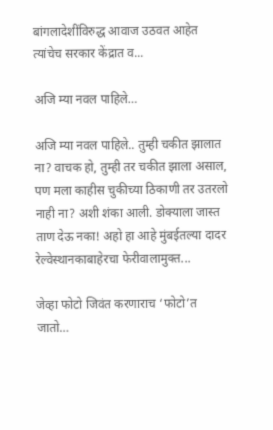बांगलादेशींविरुद्ध आवाज उठवत आहेत त्यांचेच सरकार केंद्रात व...

अजि म्या नवल पाहिले…

अजि म्या नवल पाहिले.. तुम्ही चकीत झालात ना? वाचक हो, तुम्ही तर चकीत झाला असाल, पण मला काहीस चुकीच्या ठिकाणी तर उतरलो नाही ना? अशी शंका आली. डोक्याला जास्त ताण देऊ नका! अहो हा आहे मुंबईतल्या दादर रेल्वेस्थानकाबाहेरचा फेरीवालामुक्त...

जेव्हा फोटो जिवंत करणाराच ‘फोटो’त जातो…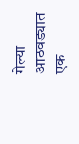गेल्या आठवड्यात एक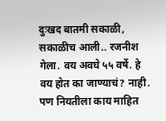दुःखद बातमी सकाळी, सकाळीच आली.. रजनीश गेला. वय अवघे ५५ वर्षे. हे वय होत का जाण्याचं? नाही. पण नियतीला काय माहित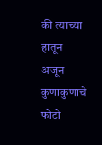की त्याच्या हातून अजून कुणाकुणाचे फोटो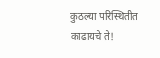कुठल्या परिस्थितीत काढायचे ते!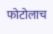फोटोलाच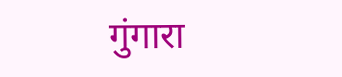गुंगारा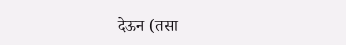देऊन (तसा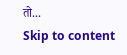तो...
Skip to content